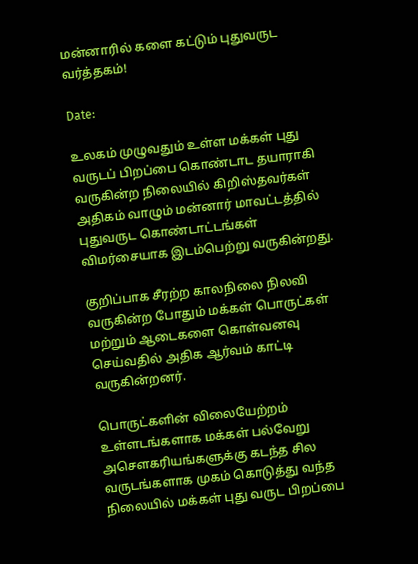மன்னாரில் களை கட்டும் புதுவருட வர்த்தகம்!

Date:

உலகம் முழுவதும் உள்ள மக்கள் புது வருடப் பிறப்பை கொண்டாட தயாராகி வருகின்ற நிலையில் கிறிஸ்தவர்கள் அதிகம் வாழும் மன்னார் மாவட்டத்தில் புதுவருட கொண்டாட்டங்கள் விமர்சையாக இடம்பெற்று வருகின்றது.

குறிப்பாக சீரற்ற காலநிலை நிலவி வருகின்ற போதும் மக்கள் பொருட்கள் மற்றும் ஆடைகளை கொள்வனவு செய்வதில் அதிக ஆர்வம் காட்டி வருகின்றனர்.

பொருட்களின் விலையேற்றம் உள்ளடங்களாக மக்கள் பல்வேறு அசௌகரியங்களுக்கு கடந்த சில வருடங்களாக முகம் கொடுத்து வந்த நிலையில் மக்கள் புது வருட பிறப்பை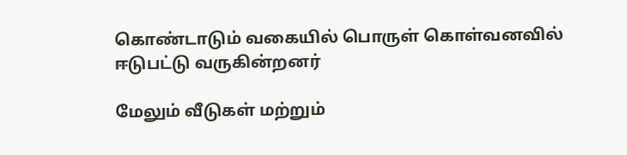கொண்டாடும் வகையில் பொருள் கொள்வனவில் ஈடுபட்டு வருகின்றனர்

மேலும் வீடுகள் மற்றும்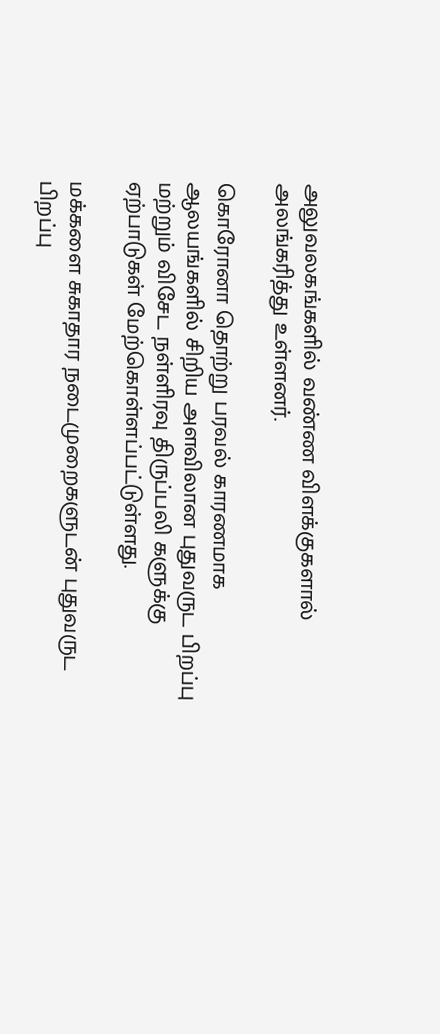அலுவலகங்களில் வண்ண விளக்குகளால் அலங்கரித்து உள்ளனர்.

கொரோனா தொற்று பரவல் காரணமாக ஆலயங்களில் சிறிய அளவிலான புதுவருட பிறப்பு மற்றும் விசேட நள்ளிரவு திருப்பலி களுக்கு ஏற்பாடுகள் மேற்கொள்ளப்பட்டுள்ளது.

மக்களை சுகாதார நடைமுறைகளுடன் புதுவருட பிறப்பு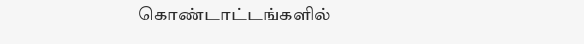கொண்டாட்டங்களில்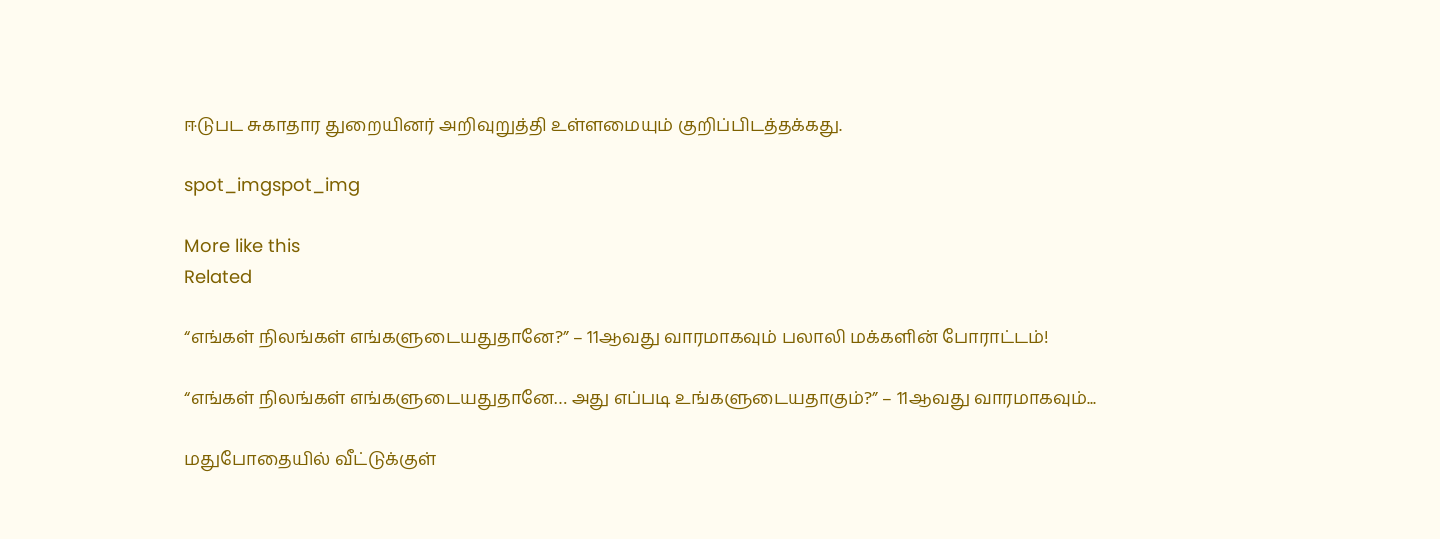ஈடுபட சுகாதார துறையினர் அறிவுறுத்தி உள்ளமையும் குறிப்பிடத்தக்கது.

spot_imgspot_img

More like this
Related

“எங்கள் நிலங்கள் எங்களுடையதுதானே?” – 11ஆவது வாரமாகவும் பலாலி மக்களின் போராட்டம்!

“எங்கள் நிலங்கள் எங்களுடையதுதானே… அது எப்படி உங்களுடையதாகும்?” – 11ஆவது வாரமாகவும்...

மதுபோதையில் வீட்டுக்குள்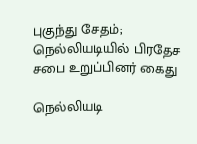புகுந்து சேதம்; நெல்லியடியில் பிரதேச சபை உறுப்பினர் கைது

நெல்லியடி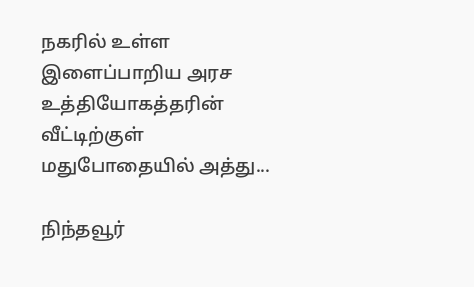நகரில் உள்ள இளைப்பாறிய அரச உத்தியோகத்தரின் வீட்டிற்குள் மதுபோதையில் அத்து...

நிந்தவூர்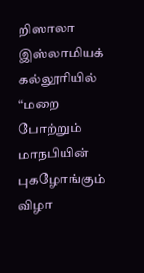றிஸாலா இஸ்லாமியக் கல்லூரியில் “மறை போற்றும் மாநபியின் புகழோங்கும் விழா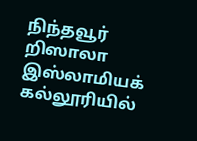நிந்தவூர் றிஸாலா இஸ்லாமியக் கல்லூரியில்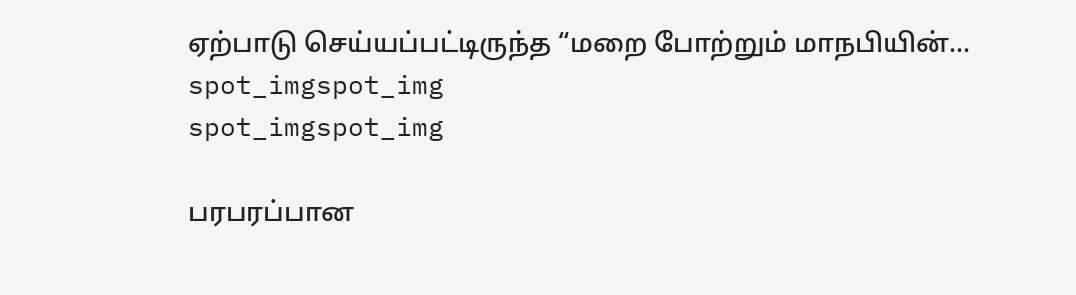ஏற்பாடு செய்யப்பட்டிருந்த “மறை போற்றும் மாநபியின்...
spot_imgspot_img
spot_imgspot_img

பரபரப்பான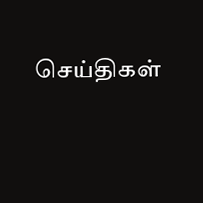செய்திகள்